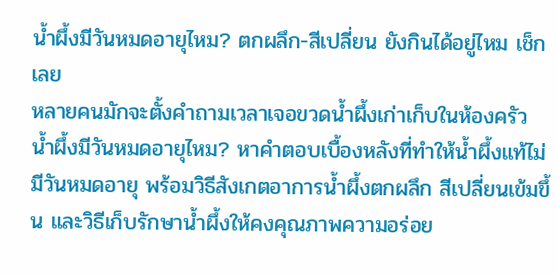น้ำผึ้งมีวันหมดอายุไหม? ตกผลึก-สีเปลี่ยน ยังกินได้อยู่ไหม เช็กเลย
หลายคนมักจะตั้งคำถามเวลาเจอขวดน้ำผึ้งเก่าเก็บในห้องครัว น้ำผึ้งมีวันหมดอายุไหม? หาคำตอบเบื้องหลังที่ทำให้น้ำผึ้งแท้ไม่มีวันหมดอายุ พร้อมวิธีสังเกตอาการน้ำผึ้งตกผลึก สีเปลี่ยนเข้มขึ้น และวิธีเก็บรักษาน้ำผึ้งให้คงคุณภาพความอร่อย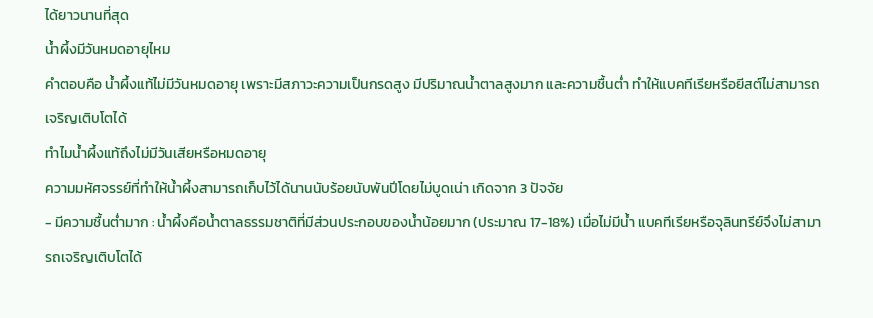ได้ยาวนานที่สุด
น้ำผึ้งมีวันหมดอายุไหม
คำตอบคือ น้ำผึ้งแท้ไม่มีวันหมดอายุ เพราะมีสภาวะความเป็นกรดสูง มีปริมาณน้ำตาลสูงมาก และความชื้นต่ำ ทำให้แบคทีเรียหรือยีสต์ไม่สามารถเจริญเติบโตได้
ทำไมน้ำผึ้งแท้ถึงไม่มีวันเสียหรือหมดอายุ
ความมหัศจรรย์ที่ทำให้น้ำผึ้งสามารถเก็บไว้ได้นานนับร้อยนับพันปีโดยไม่บูดเน่า เกิดจาก 3 ปัจจัย
- มีความชื้นต่ำมาก : น้ำผึ้งคือน้ำตาลธรรมชาติที่มีส่วนประกอบของน้ำน้อยมาก (ประมาณ 17-18%) เมื่อไม่มีน้ำ แบคทีเรียหรือจุลินทรีย์จึงไม่สามารถเจริญเติบโตได้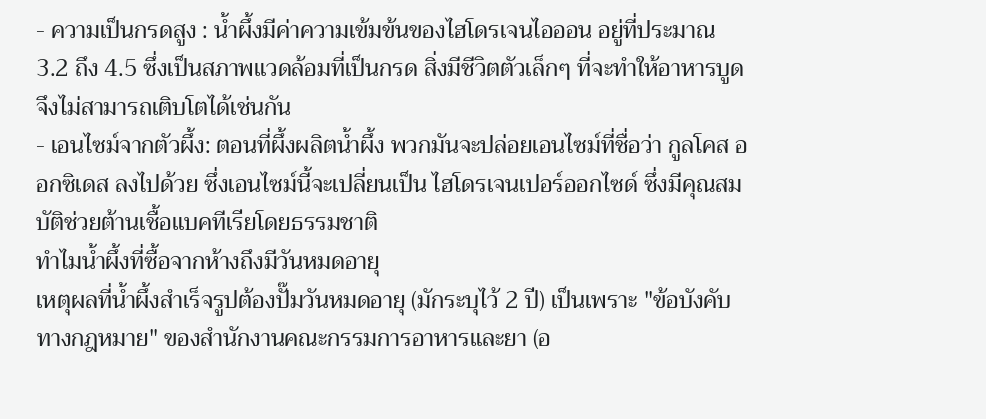- ความเป็นกรดสูง : น้ำผึ้งมีค่าความเข้มข้นของไฮโดรเจนไอออน อยู่ที่ประมาณ 3.2 ถึง 4.5 ซึ่งเป็นสภาพแวดล้อมที่เป็นกรด สิ่งมีชีวิตตัวเล็กๆ ที่จะทำให้อาหารบูดจึงไม่สามารถเติบโตได้เช่นกัน
- เอนไซม์จากตัวผึ้ง: ตอนที่ผึ้งผลิตน้ำผึ้ง พวกมันจะปล่อยเอนไซม์ที่ชื่อว่า กูลโคส ออกซิเดส ลงไปด้วย ซึ่งเอนไซม์นี้จะเปลี่ยนเป็น ไฮโดรเจนเปอร์ออกไซด์ ซึ่งมีคุณสมบัติช่วยต้านเชื้อแบคทีเรียโดยธรรมชาติ
ทำไมน้ำผึ้งที่ซื้อจากห้างถึงมีวันหมดอายุ
เหตุผลที่น้ำผึ้งสำเร็จรูปต้องปั๊มวันหมดอายุ (มักระบุไว้ 2 ปี) เป็นเพราะ "ข้อบังคับทางกฎหมาย" ของสำนักงานคณะกรรมการอาหารและยา (อ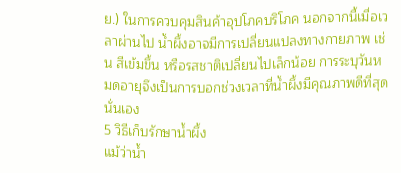ย.) ในการควบคุมสินค้าอุปโภคบริโภค นอกจากนี้เมื่อเวลาผ่านไป น้ำผึ้งอาจมีการเปลี่ยนแปลงทางกายภาพ เช่น สีเข้มขึ้น หรือรสชาติเปลี่ยนไปเล็กน้อย การระบุวันหมดอายุจึงเป็นการบอกช่วงเวลาที่น้ำผึ้งมีคุณภาพดีที่สุดนั่นเอง
5 วิธีเก็บรักษาน้ำผึ้ง
แม้ว่าน้ำ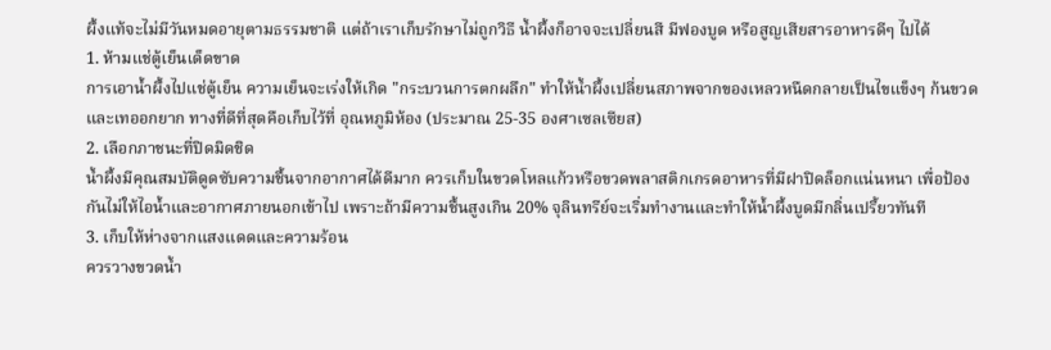ผึ้งแท้จะไม่มีวันหมดอายุตามธรรมชาติ แต่ถ้าเราเก็บรักษาไม่ถูกวิธี น้ำผึ้งก็อาจจะเปลี่ยนสี มีฟองบูด หรือสูญเสียสารอาหารดีๆ ไปได้
1. ห้ามแช่ตู้เย็นเด็ดขาด
การเอาน้ำผึ้งไปแช่ตู้เย็น ความเย็นจะเร่งให้เกิด "กระบวนการตกผลึก" ทำให้น้ำผึ้งเปลี่ยนสภาพจากของเหลวหนืดกลายเป็นไขแข็งๆ ก้นขวดและเทออกยาก ทางที่ดีที่สุดคือเก็บไว้ที่ อุณหภูมิห้อง (ประมาณ 25-35 องศาเซลเซียส)
2. เลือกภาชนะที่ปิดมิดชิด
น้ำผึ้งมีคุณสมบัติดูดซับความชื้นจากอากาศได้ดีมาก ควรเก็บในขวดโหลแก้วหรือขวดพลาสติกเกรดอาหารที่มีฝาปิดล็อกแน่นหนา เพื่อป้องกันไม่ให้ไอน้ำและอากาศภายนอกเข้าไป เพราะถ้ามีความชื้นสูงเกิน 20% จุลินทรีย์จะเริ่มทำงานและทำให้น้ำผึ้งบูดมีกลิ่นเปรี้ยวทันที
3. เก็บให้ห่างจากแสงแดดและความร้อน
ควรวางขวดน้ำ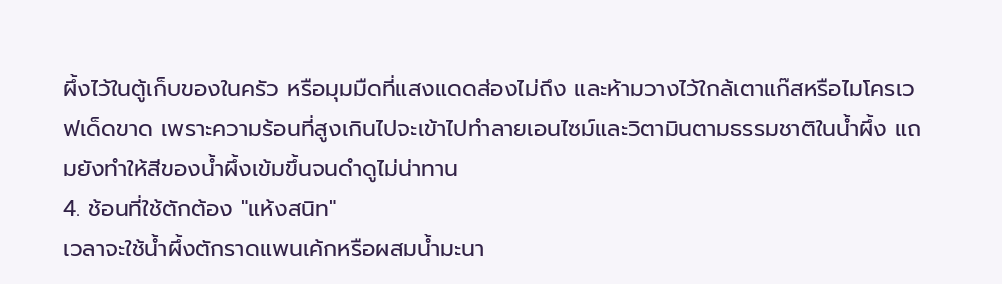ผึ้งไว้ในตู้เก็บของในครัว หรือมุมมืดที่แสงแดดส่องไม่ถึง และห้ามวางไว้ใกล้เตาแก๊สหรือไมโครเวฟเด็ดขาด เพราะความร้อนที่สูงเกินไปจะเข้าไปทำลายเอนไซม์และวิตามินตามธรรมชาติในน้ำผึ้ง แถมยังทำให้สีของน้ำผึ้งเข้มขึ้นจนดำดูไม่น่าทาน
4. ช้อนที่ใช้ตักต้อง "แห้งสนิท"
เวลาจะใช้น้ำผึ้งตักราดแพนเค้กหรือผสมน้ำมะนา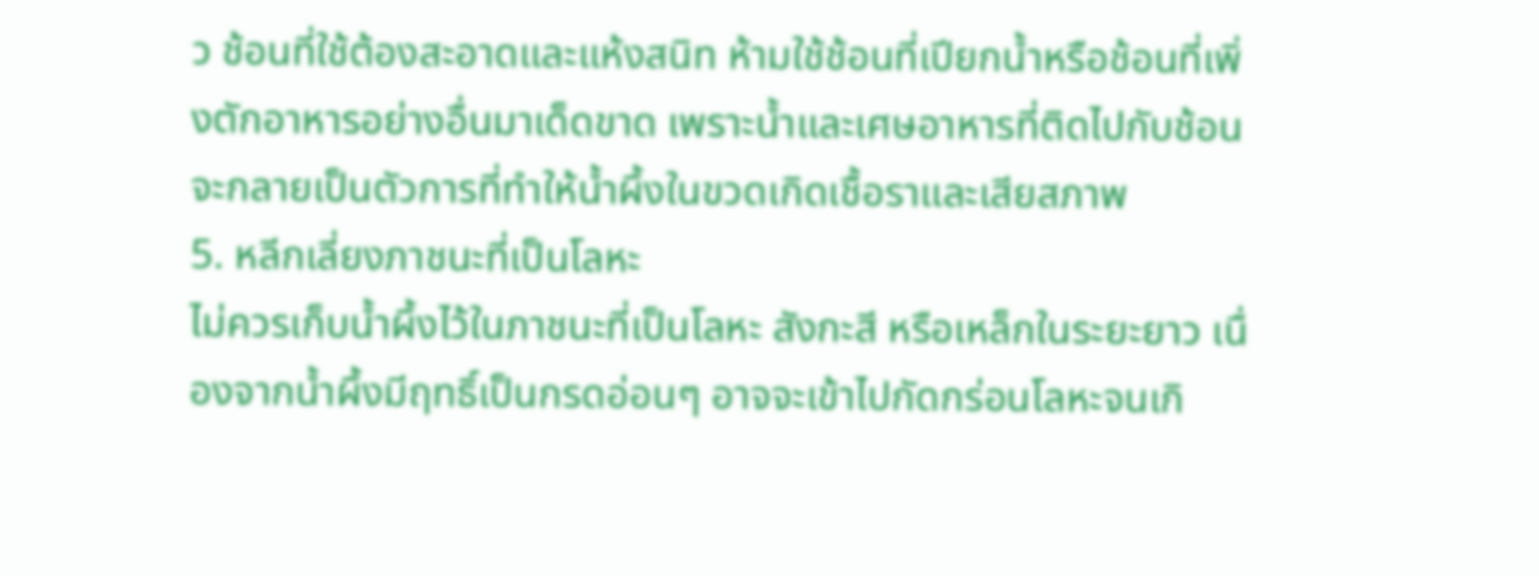ว ช้อนที่ใช้ต้องสะอาดและแห้งสนิท ห้ามใช้ช้อนที่เปียกน้ำหรือช้อนที่เพิ่งตักอาหารอย่างอื่นมาเด็ดขาด เพราะน้ำและเศษอาหารที่ติดไปกับช้อนจะกลายเป็นตัวการที่ทำให้น้ำผึ้งในขวดเกิดเชื้อราและเสียสภาพ
5. หลีกเลี่ยงภาชนะที่เป็นโลหะ
ไม่ควรเก็บน้ำผึ้งไว้ในภาชนะที่เป็นโลหะ สังกะสี หรือเหล็กในระยะยาว เนื่องจากน้ำผึ้งมีฤทธิ์เป็นกรดอ่อนๆ อาจจะเข้าไปกัดกร่อนโลหะจนเกิ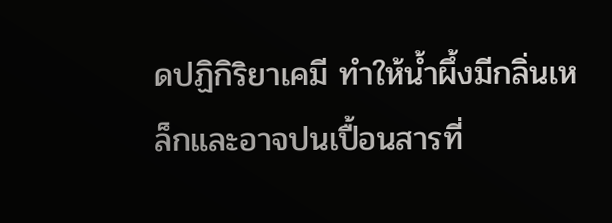ดปฏิกิริยาเคมี ทำให้น้ำผึ้งมีกลิ่นเหล็กและอาจปนเปื้อนสารที่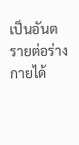เป็นอันตรายต่อร่างกายได้